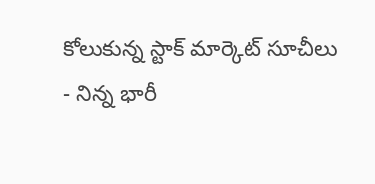కోలుకున్న స్టాక్ మార్కెట్ సూచీలు
- నిన్న భారీ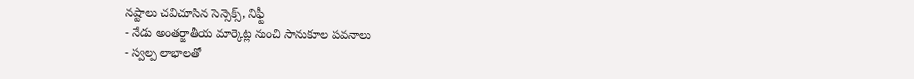నష్టాలు చవిచూసిన సెన్సెక్స్, నిఫ్టీ
- నేడు అంతర్జాతీయ మార్కెట్ల నుంచి సానుకూల పవనాలు
- స్వల్ప లాభాలతో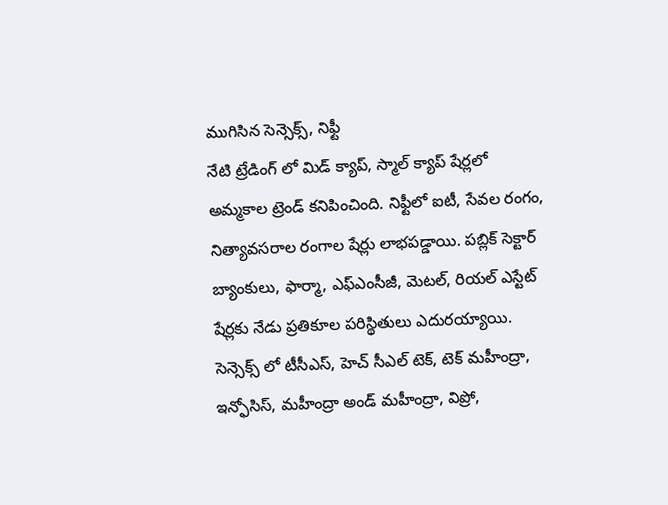ముగిసిన సెన్సెక్స్, నిఫ్టీ
నేటి ట్రేడింగ్ లో మిడ్ క్యాప్, స్మాల్ క్యాప్ షేర్లలో అమ్మకాల ట్రెండ్ కనిపించింది. నిఫ్టీలో ఐటీ, సేవల రంగం, నిత్యావసరాల రంగాల షేర్లు లాభపడ్డాయి. పబ్లిక్ సెక్టార్ బ్యాంకులు, ఫార్మా, ఎఫ్ఎంసీజీ, మెటల్, రియల్ ఎస్టేట్ షేర్లకు నేడు ప్రతికూల పరిస్థితులు ఎదురయ్యాయి.
సెన్సెక్స్ లో టీసీఎస్, హెచ్ సీఎల్ టెక్, టెక్ మహీంద్రా, ఇన్ఫోసిస్, మహీంద్రా అండ్ మహీంద్రా, విప్రో,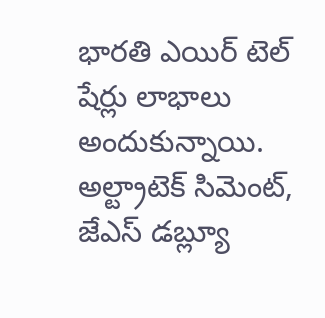భారతి ఎయిర్ టెల్ షేర్లు లాభాలు అందుకున్నాయి. అల్ట్రాటెక్ సిమెంట్, జేఎస్ డబ్ల్యూ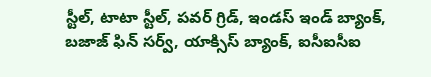స్టీల్, టాటా స్టీల్, పవర్ గ్రిడ్, ఇండస్ ఇండ్ బ్యాంక్, బజాజ్ ఫిన్ సర్వ్, యాక్సిస్ బ్యాంక్, ఐసీఐసీఐ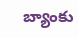బ్యాంకు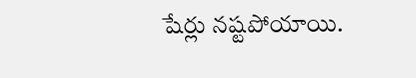షేర్లు నష్టపోయాయి.